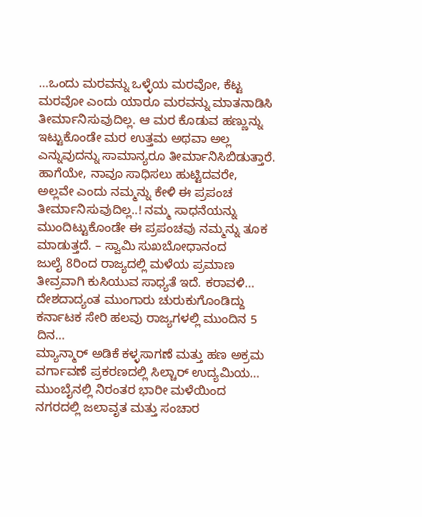…ಒಂದು ಮರವನ್ನು ಒಳ್ಳೆಯ ಮರವೋ, ಕೆಟ್ಟ ಮರವೋ ಎಂದು ಯಾರೂ ಮರವನ್ನು ಮಾತನಾಡಿಸಿ ತೀರ್ಮಾನಿಸುವುದಿಲ್ಲ. ಆ ಮರ ಕೊಡುವ ಹಣ್ಣುನ್ನು ಇಟ್ಟುಕೊಂಡೇ ಮರ ಉತ್ತಮ ಅಥವಾ ಅಲ್ಲ ಎನ್ನುವುದನ್ನು ಸಾಮಾನ್ಯರೂ ತೀರ್ಮಾನಿಸಿಬಿಡುತ್ತಾರೆ. ಹಾಗೆಯೇ, ನಾವೂ ಸಾಧಿಸಲು ಹುಟ್ಟಿದವರೇ, ಅಲ್ಲವೇ ಎಂದು ನಮ್ಮನ್ನು ಕೇಳಿ ಈ ಪ್ರಪಂಚ ತೀರ್ಮಾನಿಸುವುದಿಲ್ಲ..! ನಮ್ಮ ಸಾಧನೆಯನ್ನು ಮುಂದಿಟ್ಟುಕೊಂಡೇ ಈ ಪ್ರಪಂಚವು ನಮ್ಮನ್ನು ತೂಕ ಮಾಡುತ್ತದೆ. – ಸ್ವಾಮಿ ಸುಖಬೋಧಾನಂದ
ಜುಲೈ 8ರಿಂದ ರಾಜ್ಯದಲ್ಲಿ ಮಳೆಯ ಪ್ರಮಾಣ ತೀವ್ರವಾಗಿ ಕುಸಿಯುವ ಸಾಧ್ಯತೆ ಇದೆ. ಕರಾವಳಿ…
ದೇಶದಾದ್ಯಂತ ಮುಂಗಾರು ಚುರುಕುಗೊಂಡಿದ್ದು ಕರ್ನಾಟಕ ಸೇರಿ ಹಲವು ರಾಜ್ಯಗಳಲ್ಲಿ ಮುಂದಿನ 5 ದಿನ…
ಮ್ಯಾನ್ಮಾರ್ ಅಡಿಕೆ ಕಳ್ಳಸಾಗಣೆ ಮತ್ತು ಹಣ ಅಕ್ರಮ ವರ್ಗಾವಣೆ ಪ್ರಕರಣದಲ್ಲಿ ಸಿಲ್ಚಾರ್ ಉದ್ಯಮಿಯ…
ಮುಂಬೈನಲ್ಲಿ ನಿರಂತರ ಭಾರೀ ಮಳೆಯಿಂದ ನಗರದಲ್ಲಿ ಜಲಾವೃತ ಮತ್ತು ಸಂಚಾರ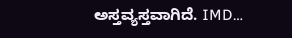ಅಸ್ತವ್ಯಸ್ತವಾಗಿದೆ. IMD…